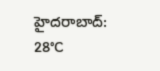హైదరాబాద్: 28°C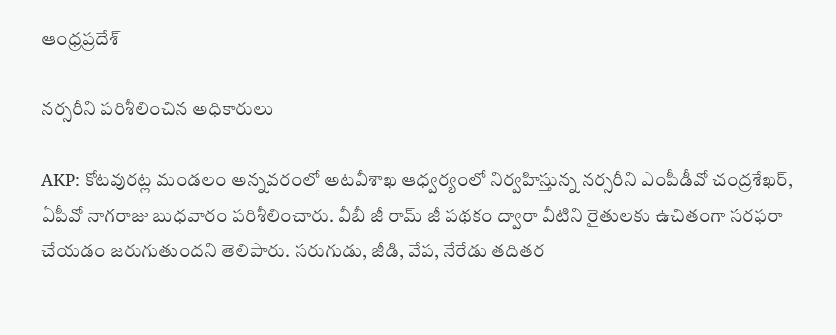ఆంధ్రప్రదేశ్

నర్సరీని పరిశీలించిన అధికారులు

AKP: కోటవురట్ల మండలం అన్నవరంలో అటవీశాఖ ఆధ్వర్యంలో నిర్వహిస్తున్న నర్సరీని ఎంపీడీవో చంద్రశేఖర్, ఏపీవో నాగరాజు బుధవారం పరిశీలించారు. వీబీ జీ రామ్ జీ పథకం ద్వారా వీటిని రైతులకు ఉచితంగా సరఫరా చేయడం జరుగుతుందని తెలిపారు. సరుగుడు, జీడి, వేప, నేరేడు తదితర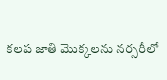కలప జాతి మొక్కలను నర్సరీలో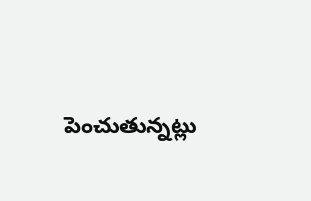పెంచుతున్నట్లు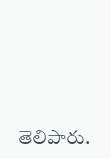తెలిపారు.